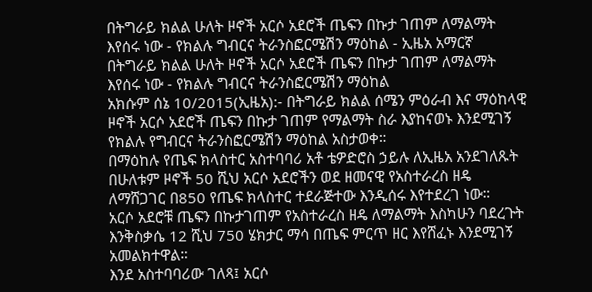በትግራይ ክልል ሁለት ዞኖች አርሶ አደሮች ጤፍን በኩታ ገጠም ለማልማት እየሰሩ ነው - የክልሉ ግብርና ትራንስፎርሜሽን ማዕከል - ኢዜአ አማርኛ
በትግራይ ክልል ሁለት ዞኖች አርሶ አደሮች ጤፍን በኩታ ገጠም ለማልማት እየሰሩ ነው - የክልሉ ግብርና ትራንስፎርሜሽን ማዕከል
አክሱም ሰኔ 10/2015(ኢዜአ):- በትግራይ ክልል ሰሜን ምዕራብ እና ማዕከላዊ ዞኖች አርሶ አደሮች ጤፍን በኩታ ገጠም የማልማት ስራ እያከናወኑ እንደሚገኝ የክልሉ የግብርና ትራንስፎርሜሽን ማዕከል አስታወቀ።
በማዕከሉ የጤፍ ክላስተር አስተባባሪ አቶ ቴዎድሮስ ኃይሉ ለኢዜአ አንደገለጹት በሁለቱም ዞኖች 50 ሺህ አርሶ አደሮችን ወደ ዘመናዊ የአስተራረስ ዘዴ ለማሸጋገር በ850 የጤፍ ክላስተር ተደራጅተው እንዲሰሩ እየተደረገ ነው።
አርሶ አደሮቹ ጤፍን በኩታገጠም የአስተራረስ ዘዴ ለማልማት እስካሁን ባደረጉት እንቅስቃሴ 12 ሺህ 750 ሄክታር ማሳ በጤፍ ምርጥ ዘር እየሸፈኑ እንደሚገኝ አመልክተዋል።
እንደ አስተባባሪው ገለጻ፤ አርሶ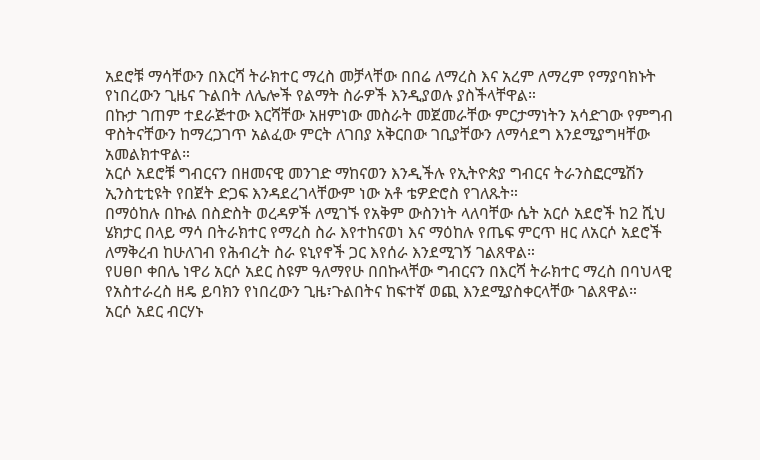አደሮቹ ማሳቸውን በእርሻ ትራክተር ማረስ መቻላቸው በበሬ ለማረስ እና አረም ለማረም የማያባክኑት የነበረውን ጊዜና ጉልበት ለሌሎች የልማት ስራዎች እንዲያወሉ ያስችላቸዋል።
በኩታ ገጠም ተደራጅተው እርሻቸው አዘምነው መስራት መጀመራቸው ምርታማነትን አሳድገው የምግብ ዋስትናቸውን ከማረጋገጥ አልፈው ምርት ለገበያ አቅርበው ገቢያቸውን ለማሳደግ እንደሚያግዛቸው አመልክተዋል።
አርሶ አደሮቹ ግብርናን በዘመናዊ መንገድ ማከናወን እንዲችሉ የኢትዮጵያ ግብርና ትራንስፎርሜሽን ኢንስቲቲዩት የበጀት ድጋፍ እንዳደረገላቸውም ነው አቶ ቴዎድሮስ የገለጹት።
በማዕከሉ በኩል በስድስት ወረዳዎች ለሚገኙ የአቅም ውስንነት ላለባቸው ሴት አርሶ አደሮች ከ2 ሺህ ሄክታር በላይ ማሳ በትራክተር የማረስ ስራ እየተከናወነ እና ማዕከሉ የጤፍ ምርጥ ዘር ለአርሶ አደሮች ለማቅረብ ከሁለገብ የሕብረት ስራ ዩኒየኖች ጋር እየሰራ እንደሚገኝ ገልጸዋል።
የሀፀቦ ቀበሌ ነዋሪ አርሶ አደር ስዩም ዓለማየሁ በበኩላቸው ግብርናን በእርሻ ትራክተር ማረስ በባህላዊ የአስተራረስ ዘዴ ይባክን የነበረውን ጊዜ፣ጉልበትና ከፍተኛ ወጪ እንደሚያስቀርላቸው ገልጸዋል።
አርሶ አደር ብርሃኑ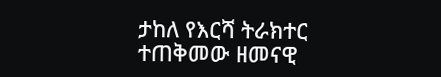ታከለ የእርሻ ትራክተር ተጠቅመው ዘመናዊ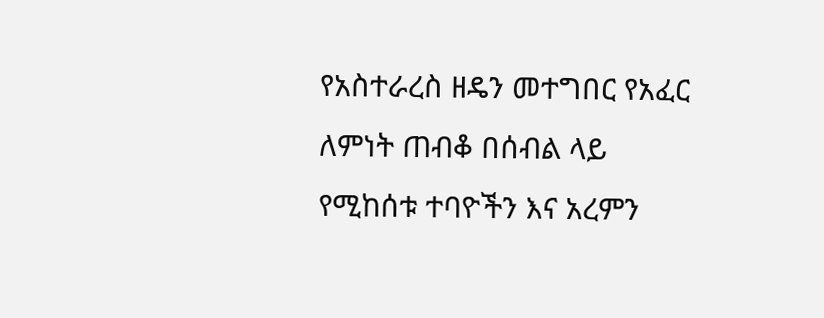የአስተራረስ ዘዴን መተግበር የአፈር ለምነት ጠብቆ በሰብል ላይ የሚከሰቱ ተባዮችን እና አረምን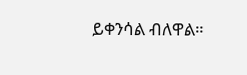ይቀንሳል ብለዋል።